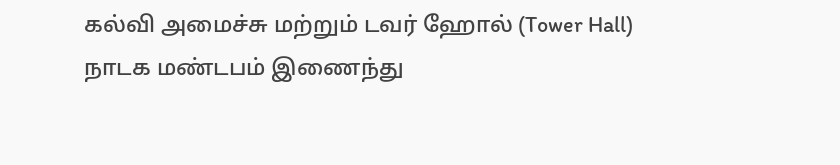கல்வி அமைச்சு மற்றும் டவர் ஹோல் (Tower Hall) நாடக மண்டபம் இணைந்து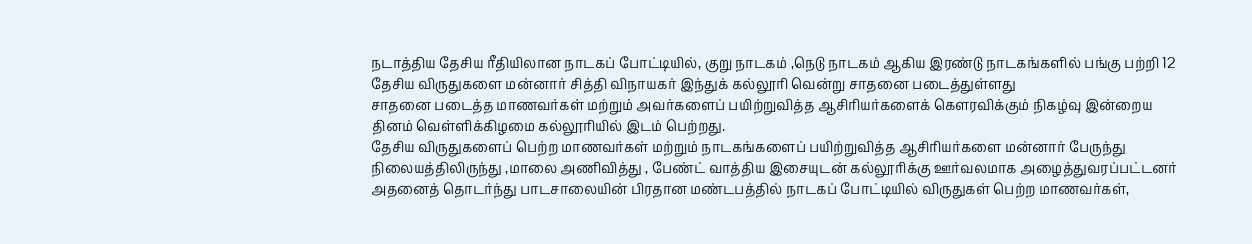நடாத்திய தேசிய ரீதியிலான நாடகப் போட்டியில், குறு நாடகம் ,நெடு நாடகம் ஆகிய இரண்டு நாடகங்களில் பங்கு பற்றி 12 தேசிய விருதுகளை மன்னார் சித்தி விநாயகர் இந்துக் கல்லூரி வென்று சாதனை படைத்துள்ளது
சாதனை படைத்த மாணவர்கள் மற்றும் அவர்களைப் பயிற்றுவித்த ஆசிரியர்களைக் கௌரவிக்கும் நிகழ்வு இன்றைய தினம் வெள்ளிக்கிழமை கல்லூரியில் இடம் பெற்றது.
தேசிய விருதுகளைப் பெற்ற மாணவர்கள் மற்றும் நாடகங்களைப் பயிற்றுவித்த ஆசிரியர்களை மன்னார் பேருந்து நிலையத்திலிருந்து ,மாலை அணிவித்து , பேண்ட் வாத்திய இசையுடன் கல்லூரிக்கு ஊர்வலமாக அழைத்துவரப்பட்டனர்
அதனைத் தொடர்ந்து பாடசாலையின் பிரதான மண்டபத்தில் நாடகப் போட்டியில் விருதுகள் பெற்ற மாணவர்கள்,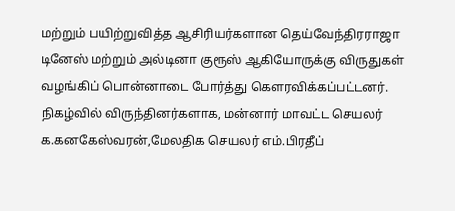மற்றும் பயிற்றுவித்த ஆசிரியர்களான தெய்வேந்திரராஜா டினேஸ் மற்றும் அல்டினா குரூஸ் ஆகியோருக்கு விருதுகள் வழங்கிப் பொன்னாடை போர்த்து கௌரவிக்கப்பட்டனர்.
நிகழ்வில் விருந்தினர்களாக, மன்னார் மாவட்ட செயலர் க.கனகேஸ்வரன்,மேலதிக செயலர் எம்.பிரதீப்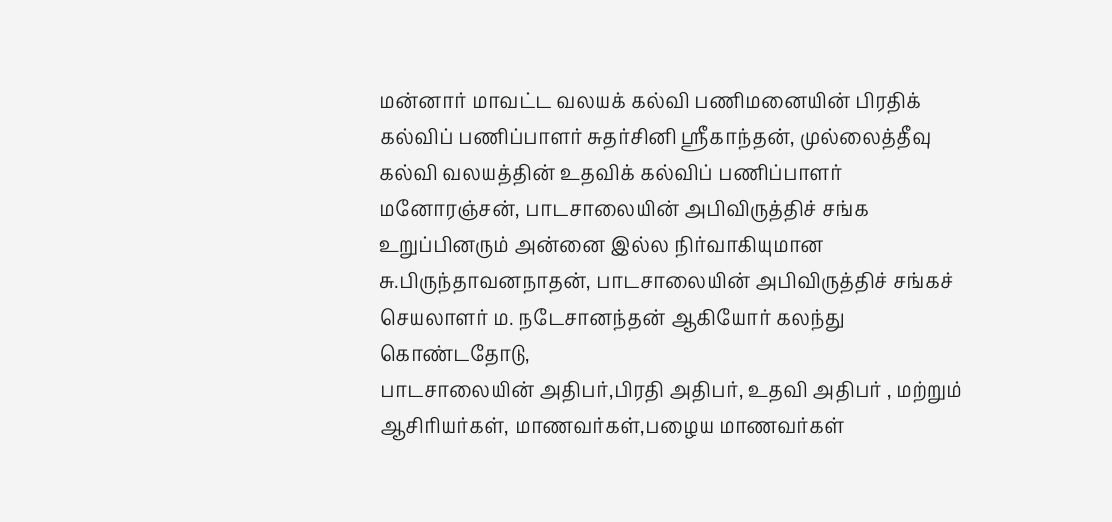மன்னார் மாவட்ட வலயக் கல்வி பணிமனையின் பிரதிக் கல்விப் பணிப்பாளர் சுதர்சினி ஸ்ரீகாந்தன், முல்லைத்தீவு கல்வி வலயத்தின் உதவிக் கல்விப் பணிப்பாளர் மனோரஞ்சன், பாடசாலையின் அபிவிருத்திச் சங்க உறுப்பினரும் அன்னை இல்ல நிர்வாகியுமான சு.பிருந்தாவனநாதன், பாடசாலையின் அபிவிருத்திச் சங்கச் செயலாளர் ம. நடேசானந்தன் ஆகியோர் கலந்து கொண்டதோடு,
பாடசாலையின் அதிபர்,பிரதி அதிபர், உதவி அதிபர் , மற்றும் ஆசிரியர்கள், மாணவர்கள்,பழைய மாணவர்கள்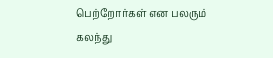பெற்றோர்கள் என பலரும் கலந்து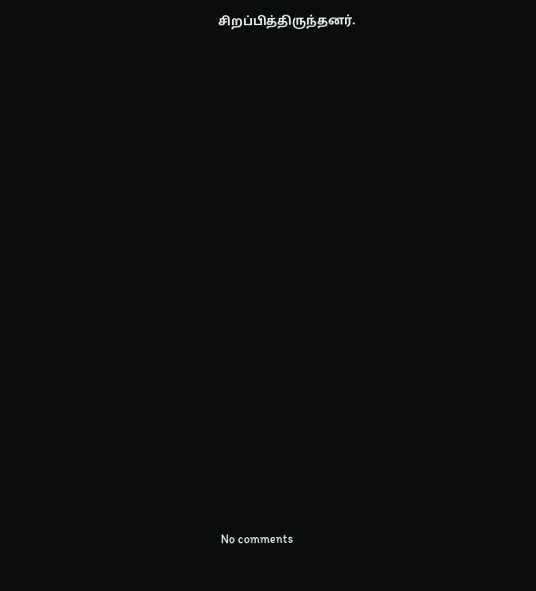சிறப்பித்திருந்தனர்.

















No comments